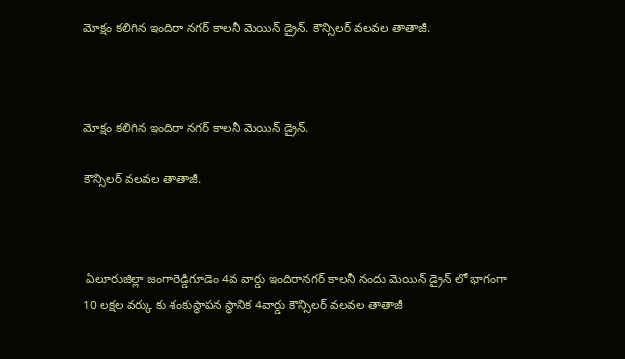మోక్షం కలిగిన ఇందిరా నగర్ కాలనీ మెయిన్ డ్రైన్. కౌన్సిలర్ వలవల తాతాజీ.



మోక్షం కలిగిన ఇందిరా నగర్ కాలనీ మెయిన్ డ్రైన్.

కౌన్సిలర్ వలవల తాతాజీ.



 ఏలూరుజిల్లా జంగారెడ్డిగూడెం 4వ వార్డు ఇందిరానగర్ కాలనీ నందు మెయిన్ డ్రైన్ లో భాగంగా 10 లక్షల వర్కు కు శంకుస్థాపన స్థానిక 4వార్డు కౌన్సిలర్ వలవల తాతాజీ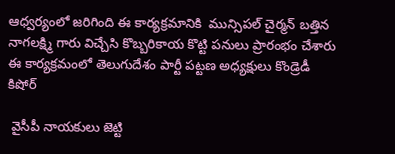ఆధ్వర్యంలో జరిగింది ఈ కార్యక్రమానికి  మున్సిపల్ చైర్మన్ బత్తిన నాగలక్ష్మి గారు విచ్చేసి కొబ్బరికాయ కొట్టి పనులు ప్రారంభం చేశారు ఈ కార్యక్రమంలో తెలుగుదేశం పార్టీ పట్టణ అధ్యక్షులు కొండ్రెడీ కిషోర్

 వైసీపీ నాయకులు జెట్టి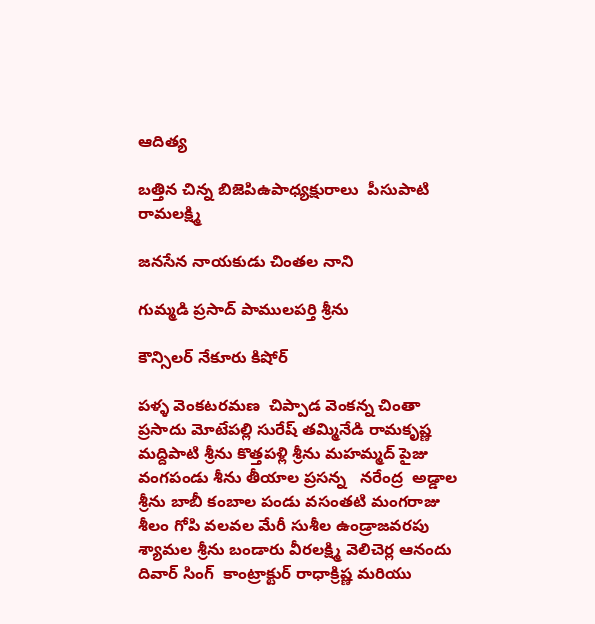ఆదిత్య

బత్తిన చిన్న బిజెపిఉపాధ్యక్షురాలు  పీసుపాటి రామలక్ష్మి

జనసేన నాయకుడు చింతల నాని

గుమ్మడి ప్రసాద్ పాములపర్తి శ్రీను

కౌన్సిలర్ నేకూరు కిషోర్

పళ్ళ వెంకటరమణ  చిప్పాడ వెంకన్న చింతా ప్రసాదు మోటేపల్లి సురేష్ తమ్మినేడి రామకృష్ణ మద్దిపాటి శ్రీను కొత్తపళ్లి శ్రీను మహమ్మద్ పైజు వంగపండు శీను తీయాల ప్రసన్న   నరేంద్ర  అడ్డాల శ్రీను బాబీ కంబాల పండు వసంతటి మంగరాజు శీలం గోపి వలవల మేరీ సుశీల ఉండ్రాజవరపు శ్యామల శ్రీను బండారు వీరలక్ష్మి వెలిచెర్ల ఆనందు దివార్ సింగ్  కాంట్రాక్టుర్ రాధాక్రిష్ణ మరియు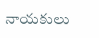నాయకులు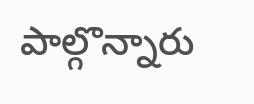పాల్గొన్నారు